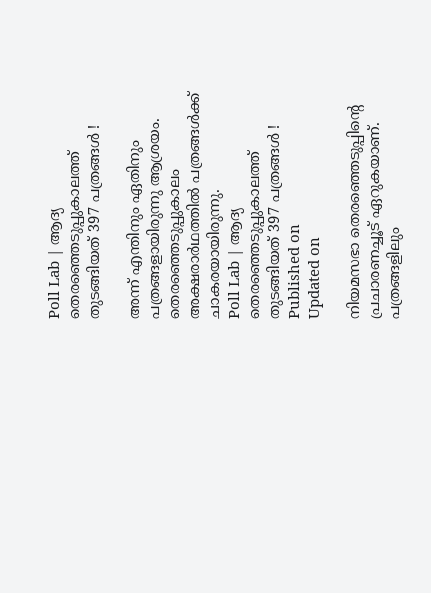Poll Lab | ആദ്യ തെരഞ്ഞെടുപ്പുകാലത്ത് തുടങ്ങിയത് 397 പത്രങ്ങള്‍ !

അന്ന് എന്തിനും ഏതിനും പത്രങ്ങളായിരുന്നു ആശ്രയം. തെരഞ്ഞെടുപ്പുകാലം അക്ഷരാര്‍ഥത്തില്‍ പത്രങ്ങള്‍ക്ക് ചാകരയായിരുന്നു.
Poll Lab | ആദ്യ തെരഞ്ഞെടുപ്പുകാലത്ത് തുടങ്ങിയത് 397 പത്രങ്ങള്‍ !
Published on
Updated on

നിയമസഭാ തെരഞ്ഞെടുപ്പിന്റെ പ്രചാരണച്ചൂട് ഏറുകയാണ്. പത്രങ്ങളിലും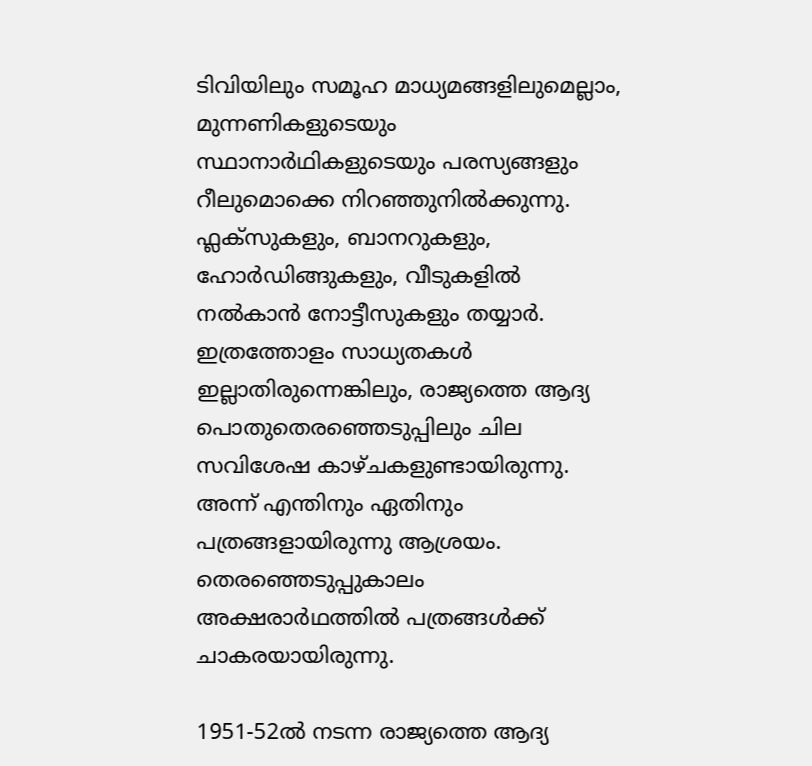ടിവിയിലും സമൂഹ മാധ്യമങ്ങളിലുമെല്ലാം, മുന്നണികളുടെയും സ്ഥാനാര്‍ഥികളുടെയും പരസ്യങ്ങളും റീലുമൊക്കെ നിറഞ്ഞുനില്‍ക്കുന്നു. ഫ്ലക്സുകളും, ബാനറുകളും, ഹോര്‍ഡിങ്ങുകളും, വീടുകളില്‍ നല്‍കാന്‍ നോട്ടീസുകളും തയ്യാര്‍. ഇത്രത്തോളം സാധ്യതകള്‍ ഇല്ലാതിരുന്നെങ്കിലും, രാജ്യത്തെ ആദ്യ പൊതുതെരഞ്ഞെടുപ്പിലും ചില സവിശേഷ കാഴ്ചകളുണ്ടായിരുന്നു. അന്ന് എന്തിനും ഏതിനും പത്രങ്ങളായിരുന്നു ആശ്രയം. തെരഞ്ഞെടുപ്പുകാലം അക്ഷരാര്‍ഥത്തില്‍ പത്രങ്ങള്‍ക്ക് ചാകരയായിരുന്നു.

1951-52ല്‍ നടന്ന രാജ്യത്തെ ആദ്യ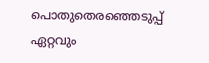പൊതുതെരഞ്ഞെടുപ്പ് ഏറ്റവും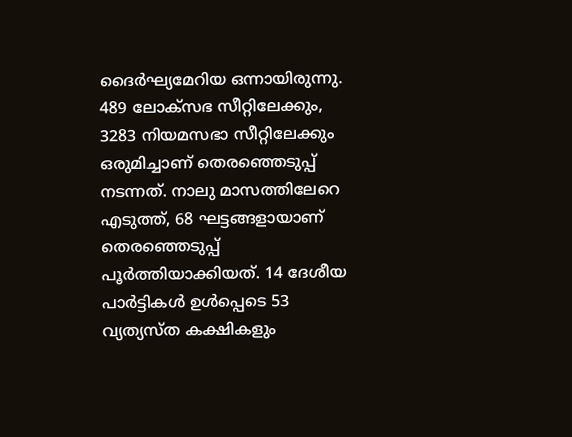ദൈര്‍ഘ്യമേറിയ ഒന്നായിരുന്നു. 489 ലോക്‌സഭ സീറ്റിലേക്കും, 3283 നിയമസഭാ സീറ്റിലേക്കും ഒരുമിച്ചാണ് തെരഞ്ഞെടുപ്പ് നടന്നത്. നാലു മാസത്തിലേറെ എടുത്ത്, 68 ഘട്ടങ്ങളായാണ് തെരഞ്ഞെടുപ്പ് പൂര്‍ത്തിയാക്കിയത്. 14 ദേശീയ പാര്‍ട്ടികള്‍ ഉള്‍പ്പെടെ 53 വ്യത്യസ്ത കക്ഷികളും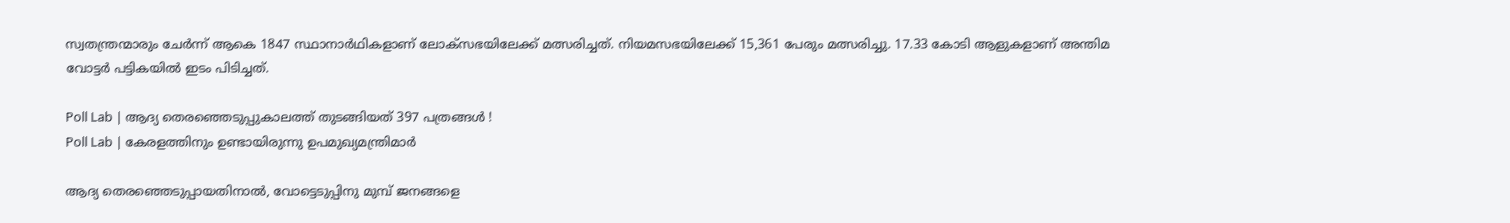സ്വതന്ത്രന്മാരും ചേര്‍ന്ന് ആകെ 1847 സ്ഥാനാര്‍ഥികളാണ് ലോക്‌സഭയിലേക്ക് മത്സരിച്ചത്. നിയമസഭയിലേക്ക് 15,361 പേരും മത്സരിച്ചു. 17.33 കോടി ആളുകളാണ് അന്തിമ വോട്ടര്‍ പട്ടികയില്‍ ഇടം പിടിച്ചത്.

Poll Lab | ആദ്യ തെരഞ്ഞെടുപ്പുകാലത്ത് തുടങ്ങിയത് 397 പത്രങ്ങള്‍ !
Poll Lab | കേരളത്തിനും ഉണ്ടായിരുന്നു ഉപമുഖ്യമന്ത്രിമാര്‍

ആദ്യ തെരഞ്ഞെടുപ്പായതിനാല്‍, വോട്ടെടുപ്പിനു മുമ്പ് ജനങ്ങളെ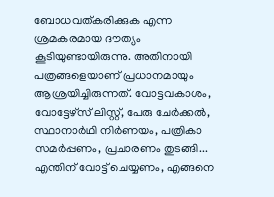ബോധവത്കരിക്കുക എന്ന ശ്രമകരമായ ദൗത്യം കൂടിയുണ്ടായിരുന്നു. അതിനായി പത്രങ്ങളെയാണ് പ്രധാനമായും ആശ്രയിച്ചിരുന്നത്. വോട്ടവകാശം, വോട്ടേഴ്‌സ് ലിസ്റ്റ്, പേരു ചേര്‍ക്കല്‍, സ്ഥാനാര്‍ഥി നിര്‍ണയം, പത്രികാ സമര്‍പ്പണം, പ്രചാരണം തുടങ്ങി... എന്തിന് വോട്ട് ചെയ്യണം, എങ്ങനെ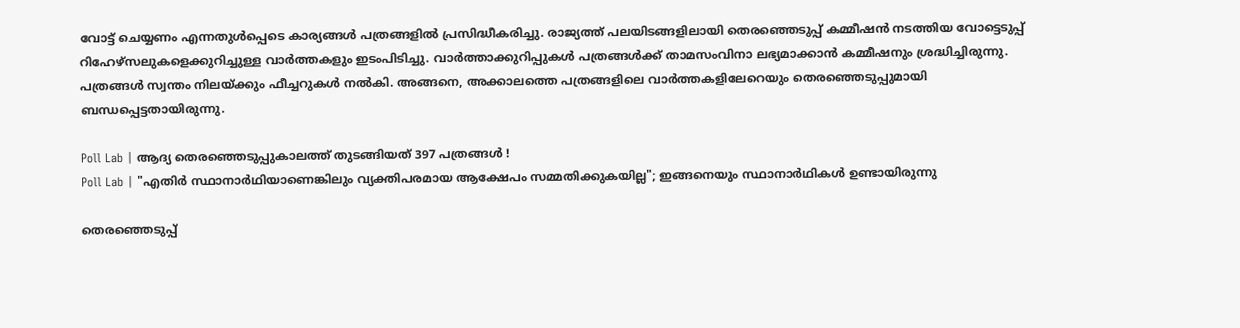വോട്ട് ചെയ്യണം എന്നതുള്‍പ്പെടെ കാര്യങ്ങള്‍ പത്രങ്ങളില്‍ പ്രസിദ്ധീകരിച്ചു. രാജ്യത്ത് പലയിടങ്ങളിലായി തെരഞ്ഞെടുപ്പ് കമ്മീഷന്‍ നടത്തിയ വോട്ടെടുപ്പ് റിഹേഴ്‌സലുകളെക്കുറിച്ചുള്ള വാര്‍ത്തകളും ഇടംപിടിച്ചു. വാര്‍ത്താക്കുറിപ്പുകള്‍ പത്രങ്ങള്‍ക്ക് താമസംവിനാ ലഭ്യമാക്കാന്‍ കമ്മീഷനും ശ്രദ്ധിച്ചിരുന്നു. പത്രങ്ങള്‍ സ്വന്തം നിലയ്ക്കും ഫീച്ചറുകള്‍ നല്‍കി. അങ്ങനെ, അക്കാലത്തെ പത്രങ്ങളിലെ വാര്‍ത്തകളിലേറെയും തെരഞ്ഞെടുപ്പുമായി ബന്ധപ്പെട്ടതായിരുന്നു.

Poll Lab | ആദ്യ തെരഞ്ഞെടുപ്പുകാലത്ത് തുടങ്ങിയത് 397 പത്രങ്ങള്‍ !
Poll Lab | "എതിര്‍ സ്ഥാനാര്‍ഥിയാണെങ്കിലും വ്യക്തിപരമായ ആക്ഷേപം സമ്മതിക്കുകയില്ല"; ഇങ്ങനെയും സ്ഥാനാര്‍ഥികള്‍ ഉണ്ടായിരുന്നു

തെരഞ്ഞെടുപ്പ്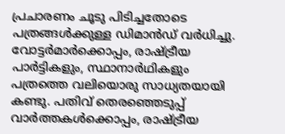പ്രചാരണം ചൂടു പിടിച്ചതോടെ പത്രങ്ങള്‍ക്കുള്ള ഡിമാന്‍ഡ് വര്‍ധിച്ചു. വോട്ടര്‍മാര്‍ക്കൊപ്പം, രാഷ്ട്രീയ പാര്‍ട്ടികളും, സ്ഥാനാര്‍ഥികളും പത്രത്തെ വലിയൊരു സാധ്യതയായി കണ്ടു. പതിവ് തെരഞ്ഞെടുപ്പ് വാര്‍ത്തകള്‍ക്കൊപ്പം, രാഷ്ട്രീയ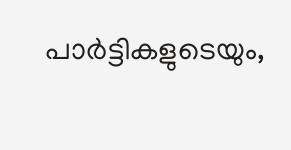പാര്‍ട്ടികളുടെയും,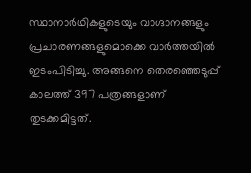സ്ഥാനാര്‍ഥികളുടെയും വാഗ്ദാനങ്ങളും പ്രചാരണങ്ങളുമൊക്കെ വാര്‍ത്തയില്‍ ഇടംപിടിച്ചു. അങ്ങനെ തെരഞ്ഞെടുപ്പ് കാലത്ത് 397 പത്രങ്ങളാണ് തുടക്കമിട്ടത്.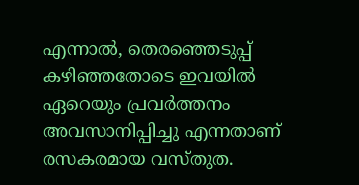എന്നാല്‍, തെരഞ്ഞെടുപ്പ് കഴിഞ്ഞതോടെ ഇവയില്‍ ഏറെയും പ്രവര്‍ത്തനം അവസാനിപ്പിച്ചു എന്നതാണ് രസകരമായ വസ്തുത.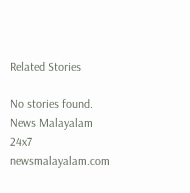Related Stories

No stories found.
News Malayalam 24x7
newsmalayalam.com